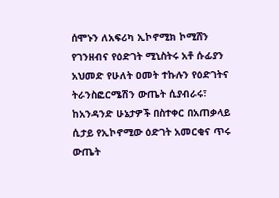ሰሞኑን ለአፍሪካ ኢኮኖሚክ ኮሚሸን የገንዘብና የዕድገት ሚኒስትሩ አቶ ሱፊያን አህመድ የሁለት ዐመት ተኩሉን የዕድገትና ትራንስፎርሜሽን ውጤት ሲያብራሩ፣ ከአንዳንድ ሁኔታዎች በስተቀር በአጠቃላይ ሲታይ የኢኮኖሚው ዕድገት አመርቂና ጥሩ ውጤት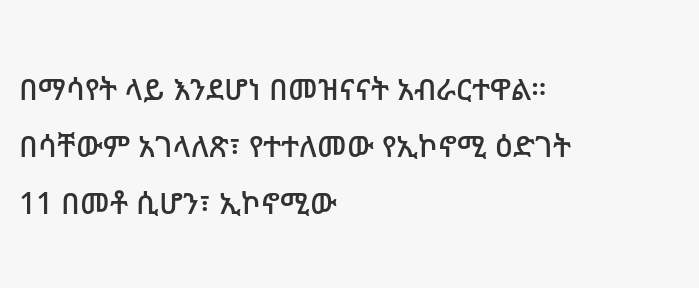በማሳየት ላይ እንደሆነ በመዝናናት አብራርተዋል። በሳቸውም አገላለጽ፣ የተተለመው የኢኮኖሚ ዕድገት 11 በመቶ ሲሆን፣ ኢኮኖሚው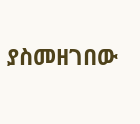ያስመዘገበው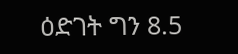ዕድገት ግን 8.5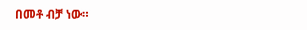በመቶ ብቻ ነው።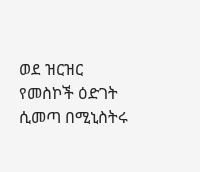ወደ ዝርዝር የመስኮች ዕድገት ሲመጣ በሚኒስትሩ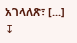አገላለጽ፣ [...]
↧